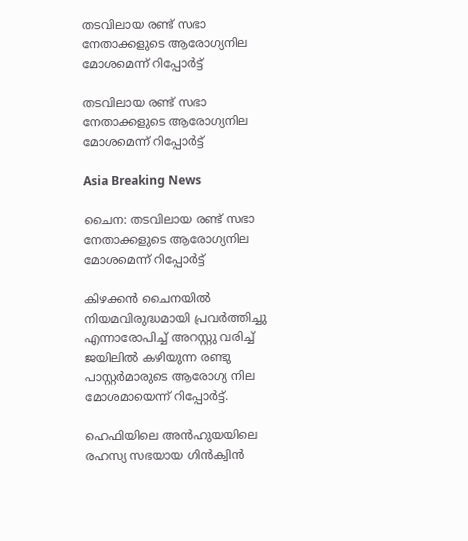തടവിലായ രണ്ട് സഭാ നേതാക്കളുടെ ആരോഗ്യനില മോശമെന്ന് റിപ്പോര്‍ട്ട്

തടവിലായ രണ്ട് സഭാ നേതാക്കളുടെ ആരോഗ്യനില മോശമെന്ന് റിപ്പോര്‍ട്ട്

Asia Breaking News

ചൈന: തടവിലായ രണ്ട് സഭാ നേതാക്കളുടെ ആരോഗ്യനില മോശമെന്ന് റിപ്പോര്‍ട്ട്

കിഴക്കന്‍ ചൈനയില്‍ നിയമവിരുദ്ധമായി പ്രവര്‍ത്തിച്ചു എന്നാരോപിച്ച് അറസ്റ്റു വരിച്ച് ജയിലില്‍ കഴിയുന്ന രണ്ടു പാസ്റ്റര്‍മാരുടെ ആരോഗ്യ നില മോശമായെന്ന് റിപ്പോര്‍ട്ട്.

ഹെഫിയിലെ അന്‍ഹുയയിലെ രഹസ്യ സഭയായ ഗിന്‍ക്വിന്‍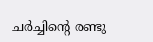ചര്‍ച്ചിന്റെ രണ്ടു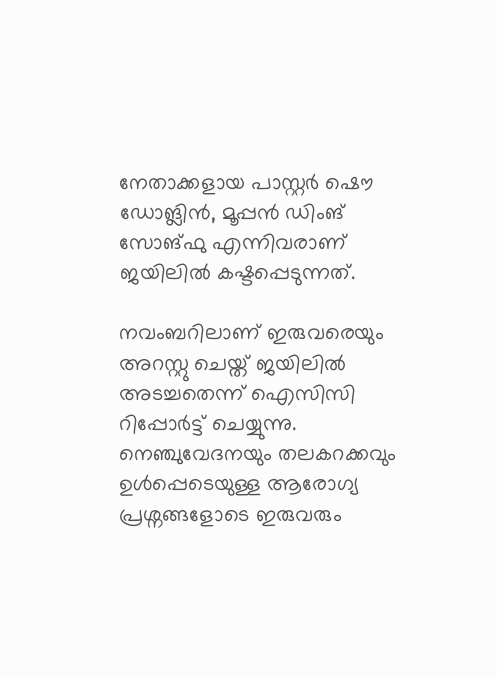നേതാക്കളായ പാസ്റ്റര്‍ ഷൌ ഡോങ്ലിന്‍, മൂപ്പന്‍ ഡിംങ് സോങ്ഫു എന്നിവരാണ് ജയിലില്‍ കഷ്ടപ്പെടുന്നത്.

നവംബറിലാണ് ഇരുവരെയും അറസ്റ്റു ചെയ്ത് ജയിലില്‍ അടച്ചതെന്ന് ഐസിസി റിപ്പോര്‍ട്ട് ചെയ്യുന്നു. നെഞ്ചുവേദനയും തലകറക്കവും ഉള്‍പ്പെടെയുള്ള ആരോഗ്യ പ്രശ്നങ്ങളോടെ ഇരുവരും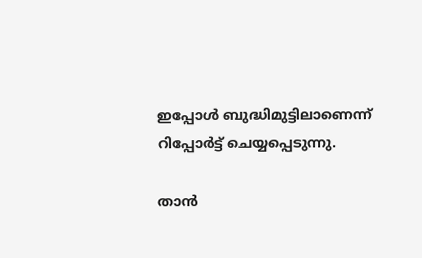ഇപ്പോള്‍ ബുദ്ധിമുട്ടിലാണെന്ന് റിപ്പോര്‍ട്ട് ചെയ്യപ്പെടുന്നു.

താന്‍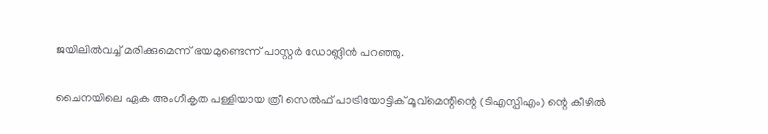ജയിലില്‍വച്ച് മരിക്കുമെന്ന് ഭയമുണ്ടെന്ന് പാസ്റ്റര്‍ ഡോങ്ലിന്‍ പറഞ്ഞു.

ചൈനയിലെ ഏക അംഗീകൃത പള്ളിയായ ത്രീ സെല്‍ഫ് പാട്രിയോട്ടിക് മൂവ്മെന്റിന്റെ (ടിഎസ്പിഎം) ന്റെ കീഴില്‍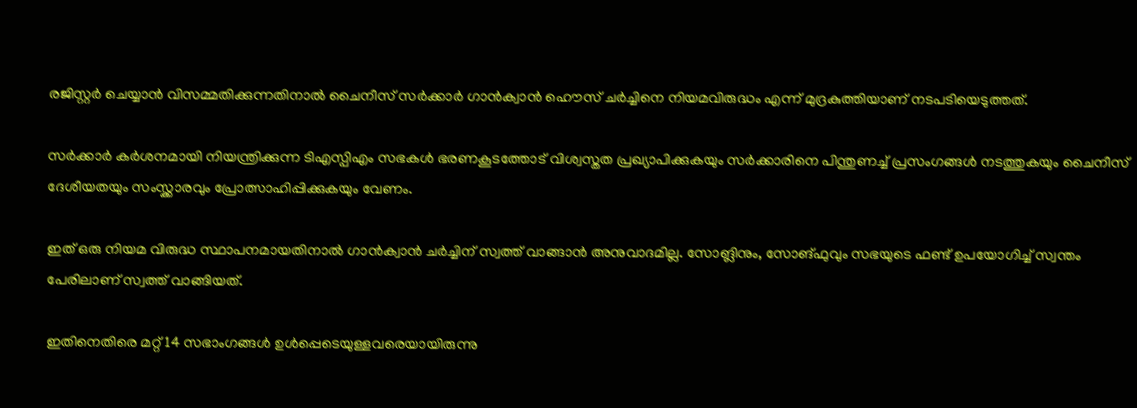രജിസ്റ്റര്‍ ചെയ്യാന്‍ വിസമ്മതിക്കുന്നതിനാല്‍ ചൈനീസ് സര്‍ക്കാര്‍ ഗാന്‍ക്വാന്‍ ഹൌസ് ചര്‍ച്ചിനെ നിയമവിരുദ്ധം എന്ന് മുദ്രകുത്തിയാണ് നടപടിയെടുത്തത്.

സര്‍ക്കാര്‍ കര്‍ശനമായി നിയന്ത്രിക്കുന്ന ടിഎസ്പിഎം സഭകള്‍ ഭരണകൂടത്തോട് വിശ്വസ്തത പ്രഖ്യാപിക്കുകയും സര്‍ക്കാരിനെ പിന്തുണച്ച് പ്രസംഗങ്ങള്‍ നടത്തുകയും ചൈനീസ് ദേശീയതയും സംസ്ക്കാരവും പ്രോത്സാഹിപ്പിക്കുകയും വേണം.

ഇത് ഒരു നിയമ വിരുദ്ധ സ്ഥാപനമായതിനാല്‍ ഗാന്‍ക്വാന്‍ ചര്‍ച്ചിന് സ്വത്ത് വാങ്ങാന്‍ അനുവാദമില്ല. സോങ്ലിനും, സോങ്ഫുവും സഭയുടെ ഫണ്ട് ഉപയോഗിച്ച് സ്വന്തം പേരിലാണ് സ്വത്ത് വാങ്ങിയത്.

ഇതിനെതിരെ മറ്റ് 14 സഭാംഗങ്ങള്‍ ഉള്‍പ്പെടെയുള്ളവരെയായിരുന്നു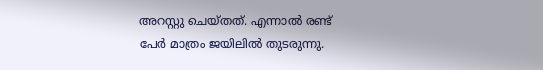അറസ്റ്റു ചെയ്തത്. എന്നാല്‍ രണ്ട് പേര്‍ മാത്രം ജയിലില്‍ തുടരുന്നു.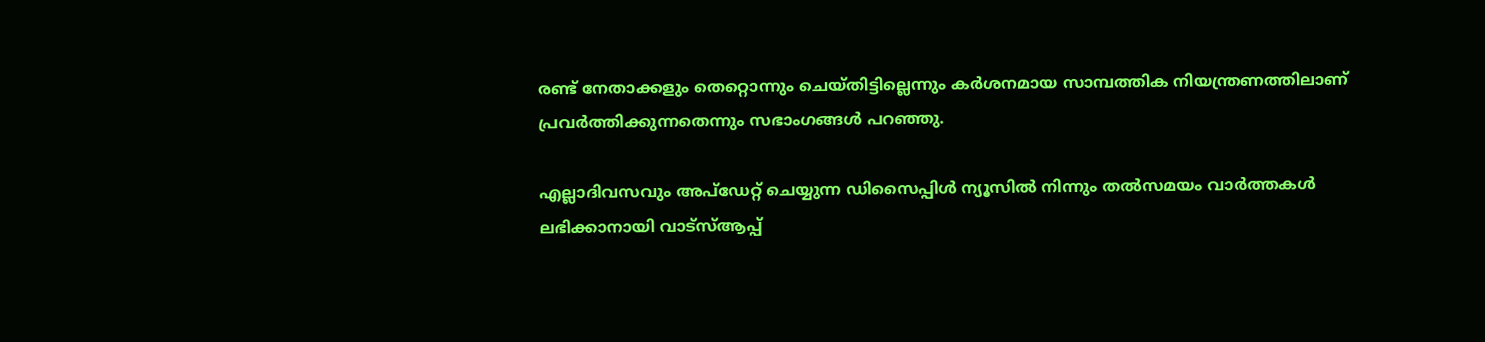രണ്ട് നേതാക്കളും തെറ്റൊന്നും ചെയ്തിട്ടില്ലെന്നും കര്‍ശനമായ സാമ്പത്തിക നിയന്ത്രണത്തിലാണ് പ്രവര്‍ത്തിക്കുന്നതെന്നും സഭാംഗങ്ങള്‍ പറഞ്ഞു.

എല്ലാദിവസവും അപ്ഡേറ്റ് ചെയ്യുന്ന ഡിസൈപ്പിൾ ന്യൂസിൽ നിന്നും തൽസമയം വാർത്തകൾ ലഭിക്കാനായി വാട്സ്ആപ്പ്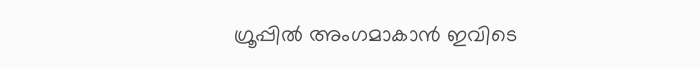ഗ്രൂപ്പിൽ അംഗമാകാൻ ഇവിടെ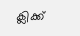ക്ലിക്ക്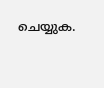ചെയ്യുക.